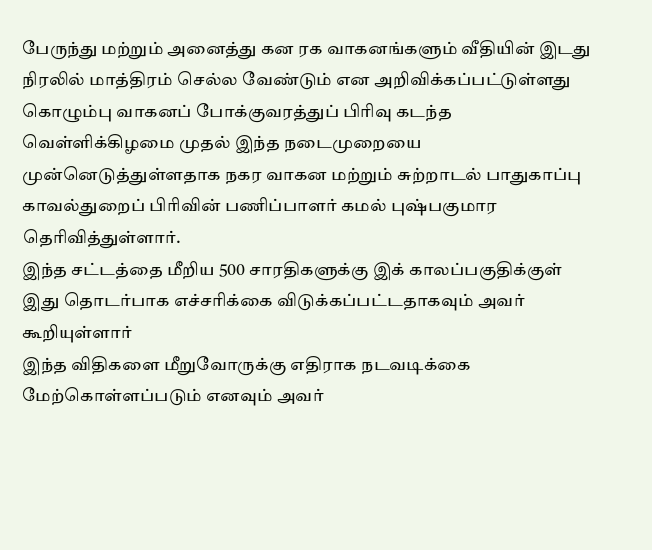பேருந்து மற்றும் அனைத்து கன ரக வாகனங்களும் வீதியின் இடது நிரலில் மாத்திரம் செல்ல வேண்டும் என அறிவிக்கப்பட்டுள்ளது
கொழும்பு வாகனப் போக்குவரத்துப் பிரிவு கடந்த வெள்ளிக்கிழமை முதல் இந்த நடைமுறையை முன்னெடுத்துள்ளதாக நகர வாகன மற்றும் சுற்றாடல் பாதுகாப்பு காவல்துறைப் பிரிவின் பணிப்பாளர் கமல் புஷ்பகுமார தெரிவித்துள்ளார்.
இந்த சட்டத்தை மீறிய 500 சாரதிகளுக்கு இக் காலப்பகுதிக்குள் இது தொடர்பாக எச்சரிக்கை விடுக்கப்பட்டதாகவும் அவர் கூறியுள்ளார்
இந்த விதிகளை மீறுவோருக்கு எதிராக நடவடிக்கை மேற்கொள்ளப்படும் எனவும் அவர்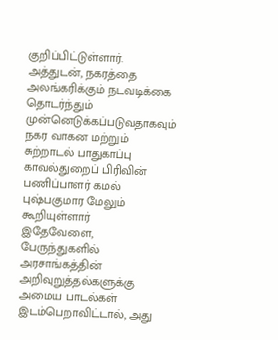குறிப்பிட்டுள்ளார்.
அத்துடன், நகரத்தை அலங்கரிக்கும் நடவடிக்கை தொடர்ந்தும் முன்னெடுக்கப்படுவதாகவும் நகர வாகன மற்றும் சுற்றாடல் பாதுகாப்பு காவல்துறைப் பிரிவின் பணிப்பாளர் கமல் புஷ்பகுமார மேலும் கூறியுள்ளார்
இதேவேளை, பேருந்துகளில் அரசாங்கத்தின் அறிவுறுத்தல்களுக்கு அமைய பாடல்கள் இடம்பெறாவிட்டால், அது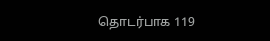தொடர்பாக 119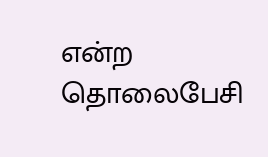என்ற தொலைபேசி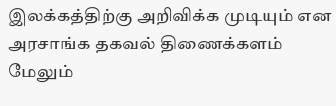இலக்கத்திற்கு அறிவிக்க முடியும் என அரசாங்க தகவல் திணைக்களம் மேலும்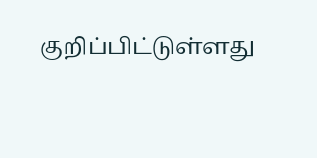குறிப்பிட்டுள்ளது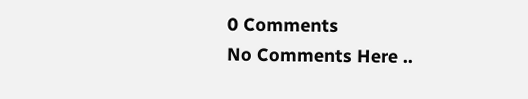0 Comments
No Comments Here ..